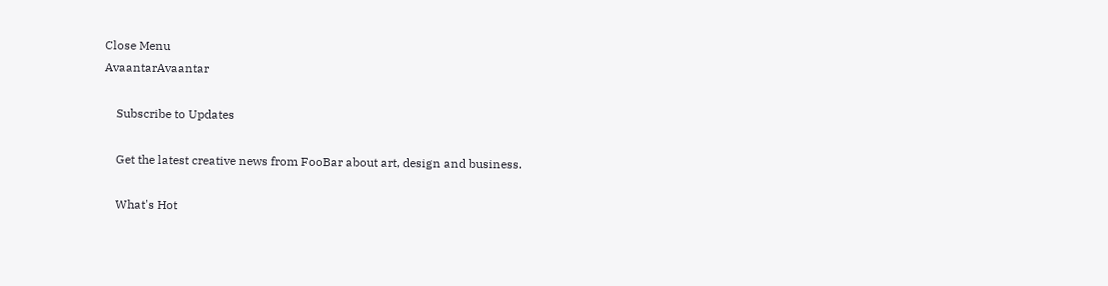Close Menu
AvaantarAvaantar

    Subscribe to Updates

    Get the latest creative news from FooBar about art, design and business.

    What's Hot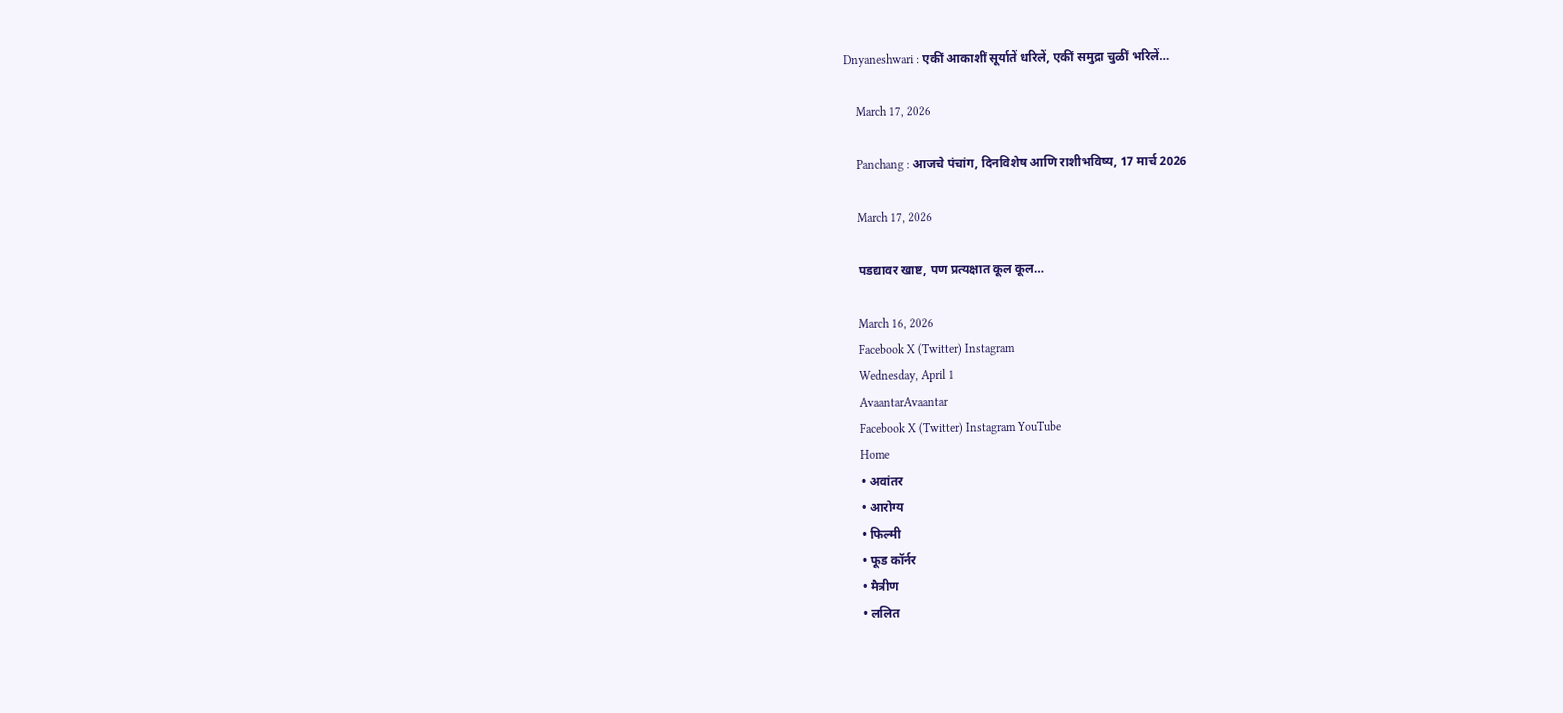Dnyaneshwari : एकीं आकाशीं सूर्यातें धरिलें, एकीं समुद्रा चुळीं भरिलें…

    March 17, 2026

    Panchang : आजचे पंचांग, दिनविशेष आणि राशीभविष्य, 17 मार्च 2026

    March 17, 2026

    पडद्यावर खाष्ट, पण प्रत्यक्षात कूल कूल…

    March 16, 2026
    Facebook X (Twitter) Instagram
    Wednesday, April 1
    AvaantarAvaantar
    Facebook X (Twitter) Instagram YouTube
    Home
    • अवांतर
    • आरोग्य
    • फिल्मी
    • फूड कॉर्नर
    • मैत्रीण
    • ललित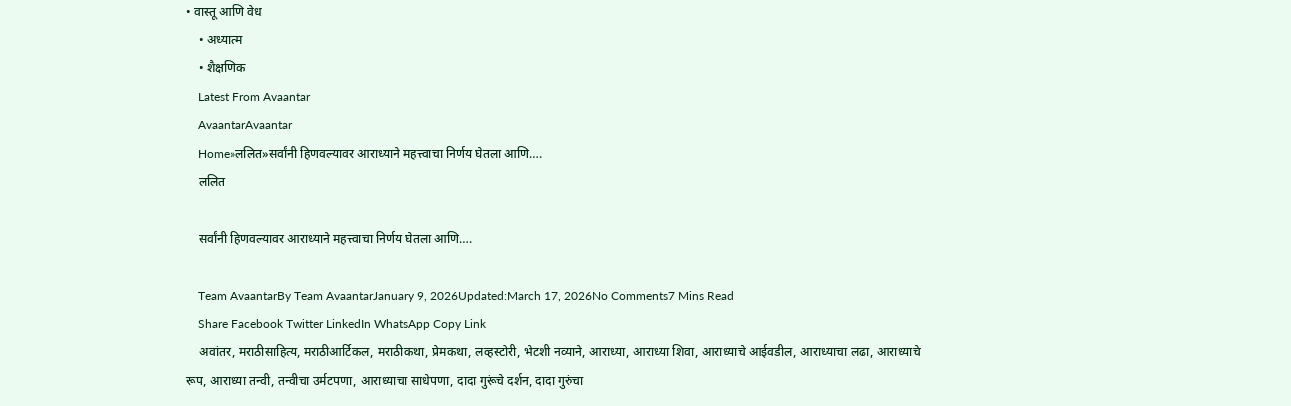• वास्तू आणि वेध
    • अध्यात्म
    • शैक्षणिक
    Latest From Avaantar
    AvaantarAvaantar
    Home»ललित»सर्वांनी हिणवल्यावर आराध्याने महत्त्वाचा निर्णय घेतला आणि….
    ललित

    सर्वांनी हिणवल्यावर आराध्याने महत्त्वाचा निर्णय घेतला आणि….

    Team AvaantarBy Team AvaantarJanuary 9, 2026Updated:March 17, 2026No Comments7 Mins Read
    Share Facebook Twitter LinkedIn WhatsApp Copy Link
    अवांतर, मराठीसाहित्य, मराठीआर्टिकल, मराठीकथा, प्रेमकथा, लव्हस्टोरी, भेटशी नव्याने, आराध्या, आराध्या शिवा, आराध्याचे आईवडील, आराध्याचा लढा, आराध्याचे रूप, आराध्या तन्वी, तन्वीचा उर्मटपणा, आराध्याचा साधेपणा, दादा गुरूंचे दर्शन, दादा गुरुंचा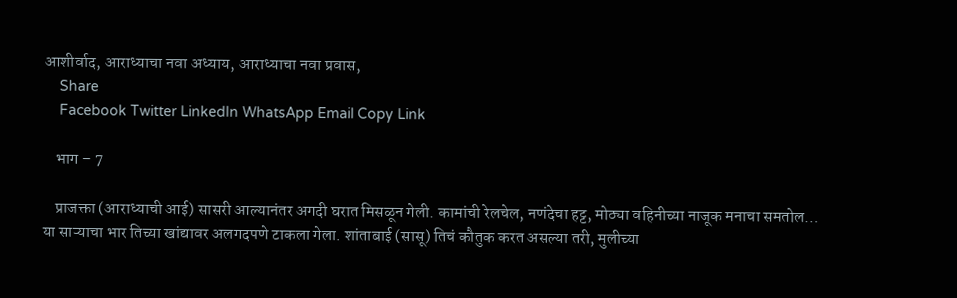आशीर्वाद, आराध्याचा नवा अध्याय, आराध्याचा नवा प्रवास,
    Share
    Facebook Twitter LinkedIn WhatsApp Email Copy Link

    भाग – 7

    प्राजक्ता (आराध्याची आई) सासरी आल्यानंतर अगदी घरात मिसळून गेली. कामांची रेलचेल, नणंदेचा हट्ट, मोठ्या वहिनीच्या नाजूक मनाचा समतोल… या साऱ्याचा भार तिच्या खांद्यावर अलगदपणे टाकला गेला. शांताबाई (सासू) तिचं कौतुक करत असल्या तरी, मुलीच्या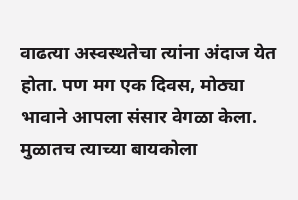वाढत्या अस्वस्थतेचा त्यांना अंदाज येत होता. पण मग एक दिवस, मोठ्या भावाने आपला संसार वेगळा केला. मुळातच त्याच्या बायकोला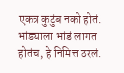एकत्र कुटुंब नको होतं. भांड्याला भांडं लागत होतंच, हे निमित्त ठरलं.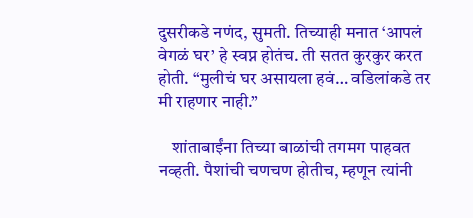दुसरीकडे नणंद, सुमती. तिच्याही मनात ‘आपलं वेगळं घर’ हे स्वप्न होतंच. ती सतत कुरकुर करत होती. “मुलीचं घर असायला हवं… वडिलांकडे तर मी राहणार नाही.”

    शांताबाईंना तिच्या बाळांची तगमग पाहवत नव्हती. पैशांची चणचण होतीच, म्हणून त्यांनी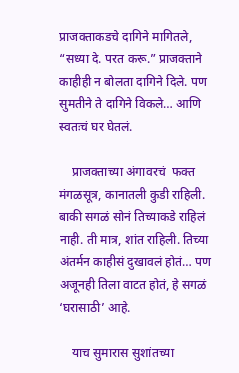प्राजक्ताकडचे दागिने मागितले, “सध्या दे. परत करू.” प्राजक्ताने काहीही न बोलता दागिने दिले. पण सुमतीने ते दागिने विकले… आणि स्वतःचं घर घेतलं.

    प्राजक्ताच्या अंगावरचं  फक्त मंगळसूत्र, कानातली कुडी राहिली. बाकी सगळं सोनं तिच्याकडे राहिलं नाही. ती मात्र, शांत राहिली. तिच्या अंतर्मन काहीसं दुखावलं होतं… पण अजूनही तिला वाटत होतं, हे सगळं ‘घरासाठी’ आहे.

    याच सुमारास सुशांतच्या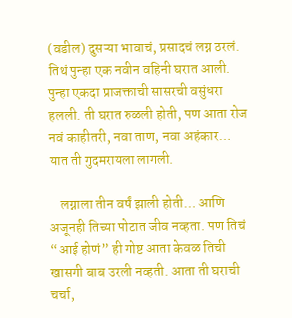(वडील) दुसऱ्या भावाचं, प्रसादचं लग्न ठरलं. तिथं पुन्हा एक नवीन वहिनी घरात आली. पुन्हा एकदा प्राजक्ताची सासरची वसुंधरा हलली. ती घरात रुळली होती, पण आता रोज नवं काहीतरी, नवा ताण, नवा अहंकार… यात ती गुदमरायला लागली.

    लग्नाला तीन वर्षं झाली होती… आणि अजूनही तिच्या पोटात जीव नव्हता. पण तिचं “आई होणं” ही गोष्ट आता केवळ तिची खासगी बाब उरली नव्हती. आता ती घराची चर्चा,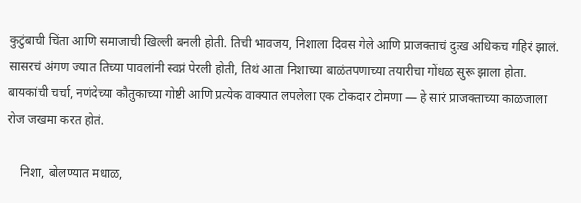कुटुंबाची चिंता आणि समाजाची खिल्ली बनली होती. तिची भावजय, निशाला दिवस गेले आणि प्राजक्ताचं दुःख अधिकच गहिरं झालं. सासरचं अंगण ज्यात तिच्या पावलांनी स्वप्नं पेरली होती, तिथं आता निशाच्या बाळंतपणाच्या तयारीचा गोंधळ सुरू झाला होता. बायकांची चर्चा, नणंदेच्या कौतुकाच्या गोष्टी आणि प्रत्येक वाक्यात लपलेला एक टोकदार टोमणा — हे सारं प्राजक्ताच्या काळजाला रोज जखमा करत होतं.

    निशा, बोलण्यात मधाळ,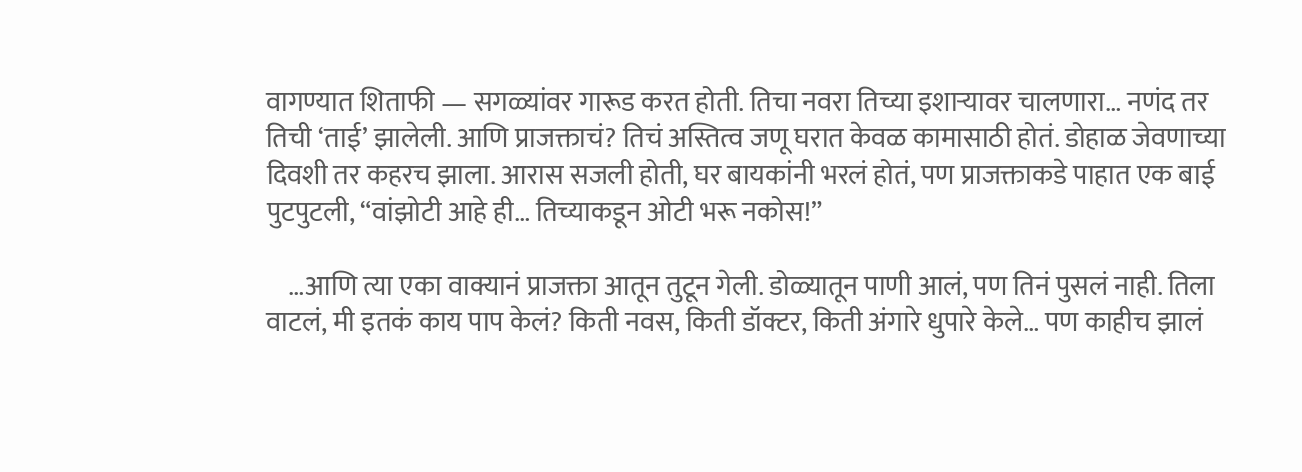वागण्यात शिताफी — सगळ्यांवर गारूड करत होती. तिचा नवरा तिच्या इशाऱ्यावर चालणारा… नणंद तर तिची ‘ताई’ झालेली. आणि प्राजक्ताचं? तिचं अस्तित्व जणू घरात केवळ कामासाठी होतं. डोहाळ जेवणाच्या दिवशी तर कहरच झाला. आरास सजली होती, घर बायकांनी भरलं होतं, पण प्राजक्ताकडे पाहात एक बाई पुटपुटली, “वांझोटी आहे ही… तिच्याकडून ओटी भरू नकोस!”

    …आणि त्या एका वाक्यानं प्राजक्ता आतून तुटून गेली. डोळ्यातून पाणी आलं, पण तिनं पुसलं नाही. तिला वाटलं, मी इतकं काय पाप केलं? किती नवस, किती डॉक्टर, किती अंगारे धुपारे केले… पण काहीच झालं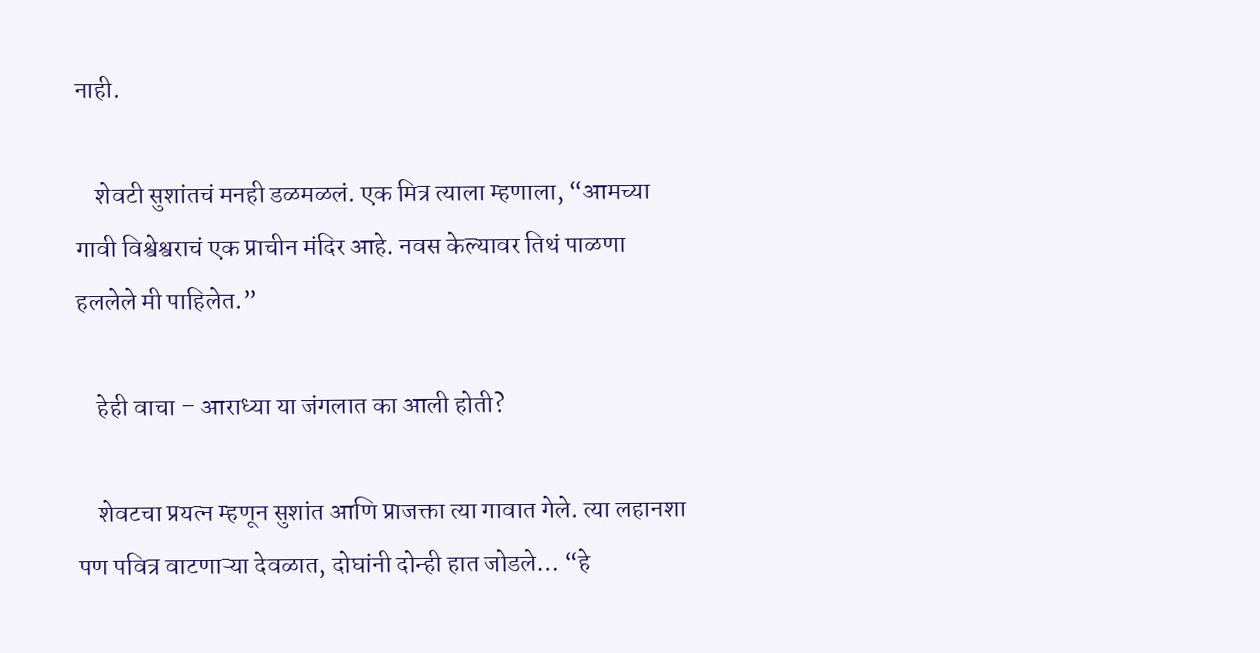नाही.

    शेवटी सुशांतचं मनही डळमळलं. एक मित्र त्याला म्हणाला, “आमच्या गावी विश्वेश्वराचं एक प्राचीन मंदिर आहे. नवस केल्यावर तिथं पाळणा हललेले मी पाहिलेत.”

    हेही वाचा – आराध्या या जंगलात का आली होती?

    शेवटचा प्रयत्न म्हणून सुशांत आणि प्राजक्ता त्या गावात गेले. त्या लहानशा पण पवित्र वाटणाऱ्या देवळात, दोघांनी दोन्ही हात जोडले… “हे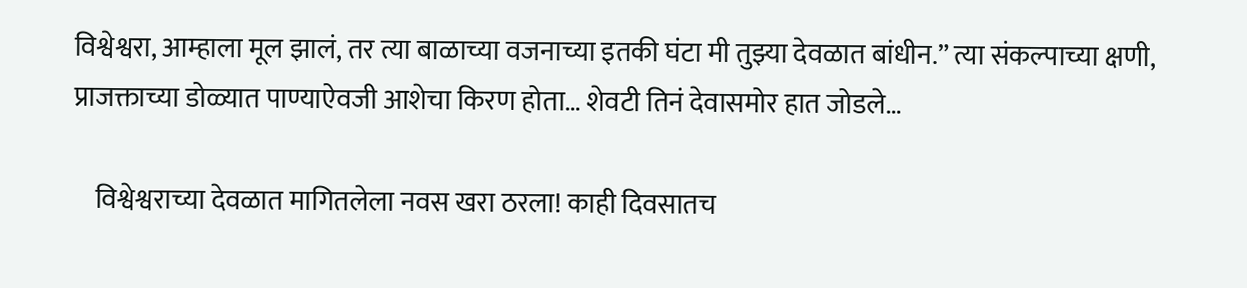विश्वेश्वरा, आम्हाला मूल झालं, तर त्या बाळाच्या वजनाच्या इतकी घंटा मी तुझ्या देवळात बांधीन.” त्या संकल्पाच्या क्षणी, प्राजक्ताच्या डोळ्यात पाण्याऐवजी आशेचा किरण होता… शेवटी तिनं देवासमोर हात जोडले…

    विश्वेश्वराच्या देवळात मागितलेला नवस खरा ठरला! काही दिवसातच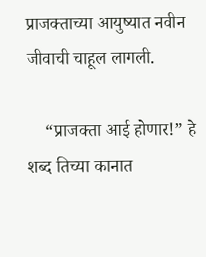प्राजक्ताच्या आयुष्यात नवीन जीवाची चाहूल लागली.

    “प्राजक्ता आई होणार!” हे शब्द तिच्या कानात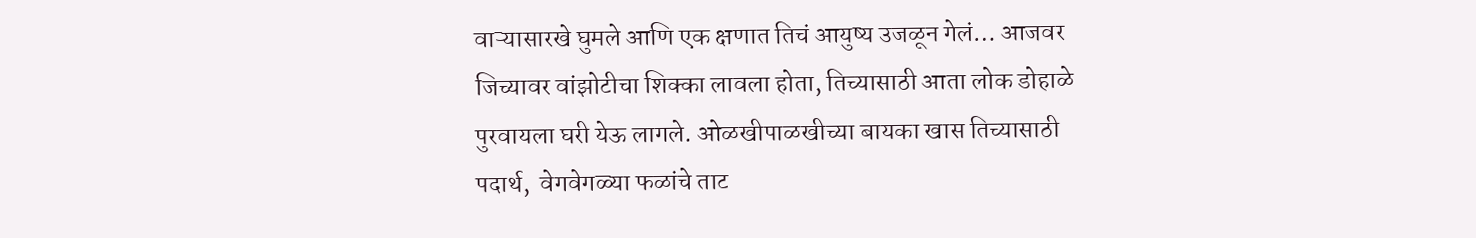वाऱ्यासारखे घुमले आणि एक क्षणात तिचं आयुष्य उजळून गेलं… आजवर जिच्यावर वांझोटीचा शिक्का लावला होता, तिच्यासाठी आता लोक डोहाळे पुरवायला घरी येऊ लागले. ओळखीपाळखीच्या बायका खास तिच्यासाठी  पदार्थ,  वेगवेगळ्या फळांचे ताट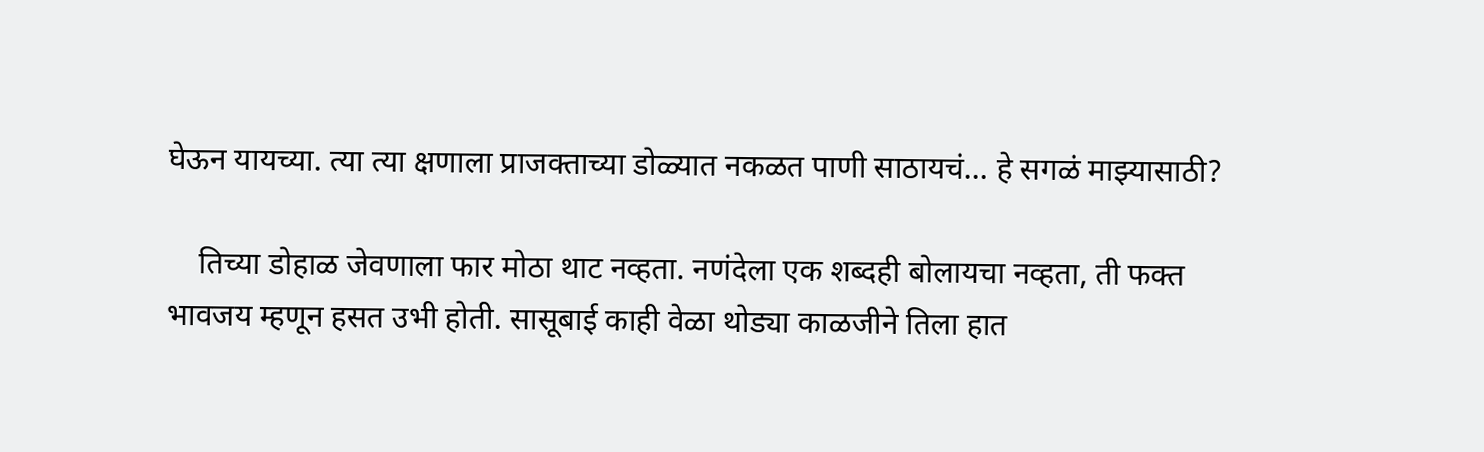घेऊन यायच्या. त्या त्या क्षणाला प्राजक्ताच्या डोळ्यात नकळत पाणी साठायचं… हे सगळं माझ्यासाठी?

    तिच्या डोहाळ जेवणाला फार मोठा थाट नव्हता. नणंदेला एक शब्दही बोलायचा नव्हता, ती फक्त भावजय म्हणून हसत उभी होती. सासूबाई काही वेळा थोड्या काळजीने तिला हात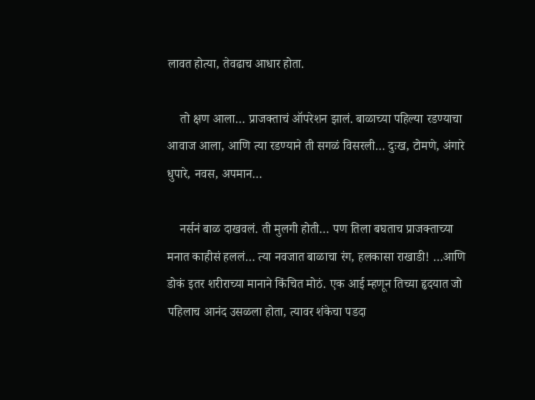लावत होत्या, तेवढाच आधार होता.

    तो क्षण आला… प्राजक्ताचं ऑपरेशन झालं. बाळाच्या पहिल्या रडण्याचा आवाज आला, आणि त्या रडण्याने ती सगळं विसरली… दुःख, टोमणे, अंगारे धुपारे, नवस, अपमान…

    नर्सनं बाळ दाखवलं. ती मुलगी होती… पण तिला बघताच प्राजक्ताच्या मनात काहीसं हललं… त्या नवजात बाळाचा रंग, हलकासा राखाडी! …आणि डोकं इतर शरीराच्या मानाने किंचित मोठं. एक आई म्हणून तिच्या हृदयात जो पहिलाच आनंद उसळला होता, त्यावर शंकेचा पडदा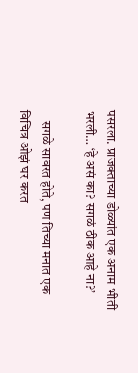पसरला. प्राजक्ताच्या डोळ्यांत एक अनाम भीती भरली… ‘हे असं का? सगळं ठीक आहे ना?’

    सगळे सावरत होते, पण तिच्या मनात एक विचित्र ओझं घर करत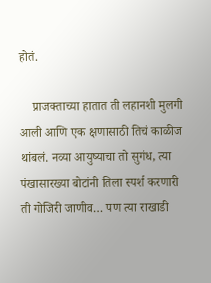होतं.

    प्राजक्ताच्या हातात ती लहानशी मुलगी आली आणि एक क्षणासाठी तिचं काळीज थांबलं. नव्या आयुष्याचा तो सुगंध, त्या पंखासारख्या बोटांनी तिला स्पर्श करणारी ती गोजिरी जाणीव… पण त्या राखाडी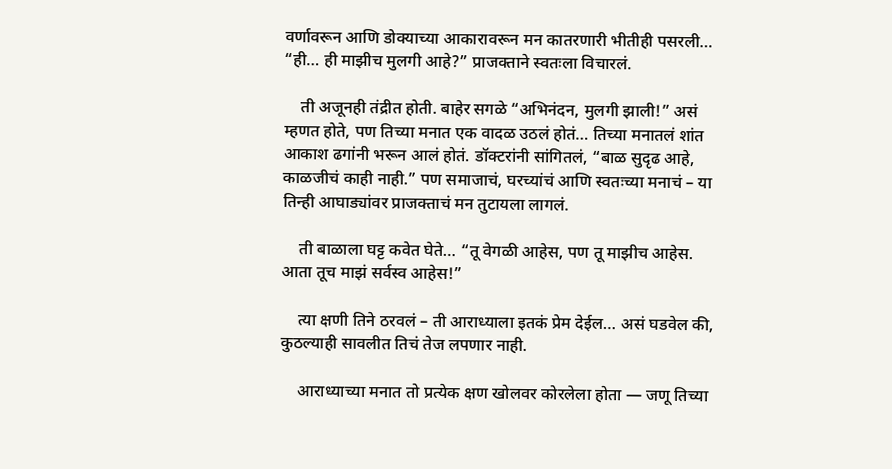वर्णावरून आणि डोक्याच्या आकारावरून मन कातरणारी भीतीही पसरली… “ही… ही माझीच मुलगी आहे?” प्राजक्ताने स्वतःला विचारलं.

    ती अजूनही तंद्रीत होती. बाहेर सगळे “अभिनंदन, मुलगी झाली!” असं म्हणत होते, पण तिच्या मनात एक वादळ उठलं होतं… तिच्या मनातलं शांत आकाश ढगांनी भरून आलं होतं. डॉक्टरांनी सांगितलं, “बाळ सुदृढ आहे, काळजीचं काही नाही.” पण समाजाचं, घरच्यांचं आणि स्वतःच्या मनाचं – या तिन्ही आघाड्यांवर प्राजक्ताचं मन तुटायला लागलं.

    ती बाळाला घट्ट कवेत घेते… “तू वेगळी आहेस, पण तू माझीच आहेस. आता तूच माझं सर्वस्व आहेस!”

    त्या क्षणी तिने ठरवलं – ती आराध्याला इतकं प्रेम देईल… असं घडवेल की, कुठल्याही सावलीत तिचं तेज लपणार नाही.

    आराध्याच्या मनात तो प्रत्येक क्षण खोलवर कोरलेला होता — जणू तिच्या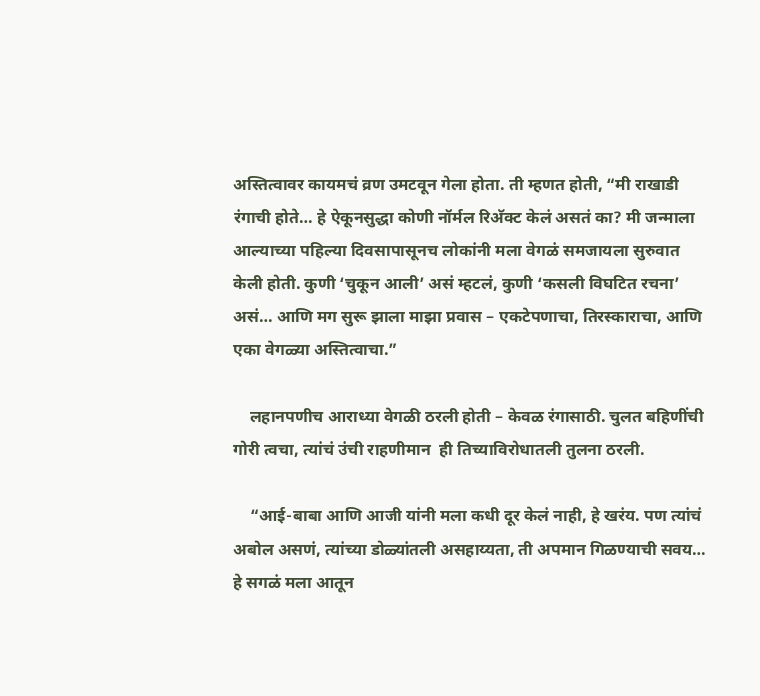अस्तित्वावर कायमचं व्रण उमटवून गेला होता. ती म्हणत होती, “मी राखाडी रंगाची होते… हे ऐकूनसुद्धा कोणी नॉर्मल रिअ‍ॅक्ट केलं असतं का? मी जन्माला आल्याच्या पहिल्या दिवसापासूनच लोकांनी मला वेगळं समजायला सुरुवात केली होती. कुणी ‘चुकून आली’ असं म्हटलं, कुणी ‘कसली विघटित रचना’ असं… आणि मग सुरू झाला माझा प्रवास – एकटेपणाचा, तिरस्काराचा, आणि एका वेगळ्या अस्तित्वाचा.”

    लहानपणीच आराध्या वेगळी ठरली होती – केवळ रंगासाठी. चुलत बहिणींची गोरी त्वचा, त्यांचं उंची राहणीमान  ही तिच्याविरोधातली तुलना ठरली.

    “आई-बाबा आणि आजी यांनी मला कधी दूर केलं नाही, हे खरंय. पण त्यांचं अबोल असणं, त्यांच्या डोळ्यांतली असहाय्यता, ती अपमान गिळण्याची सवय… हे सगळं मला आतून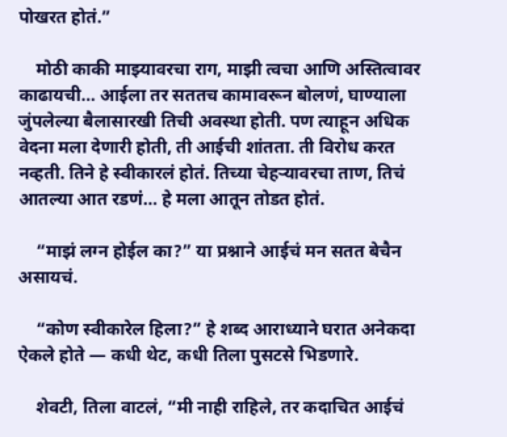पोखरत होतं.”

    मोठी काकी माझ्यावरचा राग, माझी त्वचा आणि अस्तित्वावर काढायची… आईला तर सततच कामावरून बोलणं, घाण्याला जुंपलेल्या बैलासारखी तिची अवस्था होती. पण त्याहून अधिक वेदना मला देणारी होती, ती आईची शांतता. ती विरोध करत नव्हती. तिने हे स्वीकारलं होतं. तिच्या चेहऱ्यावरचा ताण, तिचं आतल्या आत रडणं… हे मला आतून तोडत होतं.

    “माझं लग्न होईल का?” या प्रश्नाने आईचं मन सतत बेचैन असायचं.

    “कोण स्वीकारेल हिला?” हे शब्द आराध्याने घरात अनेकदा ऐकले होते — कधी थेट, कधी तिला पुसटसे भिडणारे.

    शेवटी, तिला वाटलं, “मी नाही राहिले, तर कदाचित आईचं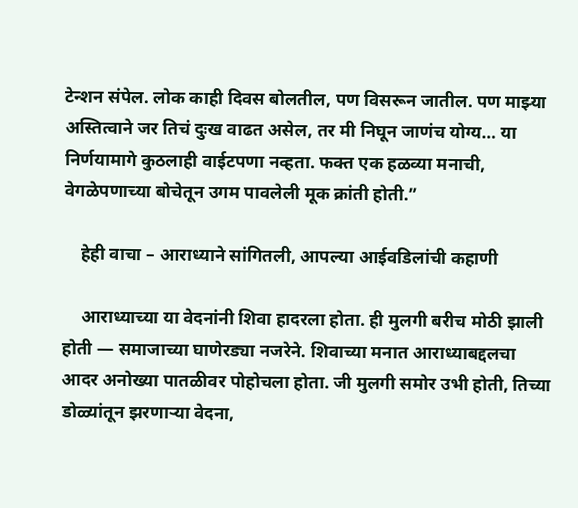टेन्शन संपेल. लोक काही दिवस बोलतील, पण विसरून जातील. पण माझ्या अस्तित्वाने जर तिचं दुःख वाढत असेल, तर मी निघून जाणंच योग्य… या निर्णयामागे कुठलाही वाईटपणा नव्हता. फक्त एक हळव्या मनाची, वेगळेपणाच्या बोचेतून उगम पावलेली मूक क्रांती होती.”

    हेही वाचा – आराध्याने सांगितली, आपल्या आईवडिलांची कहाणी

    आराध्याच्या या वेदनांनी शिवा हादरला होता. ही मुलगी बरीच मोठी झाली होती — समाजाच्या घाणेरड्या नजरेने. शिवाच्या मनात आराध्याबद्दलचा आदर अनोख्या पातळीवर पोहोचला होता. जी मुलगी समोर उभी होती, तिच्या डोळ्यांतून झरणाऱ्या वेदना,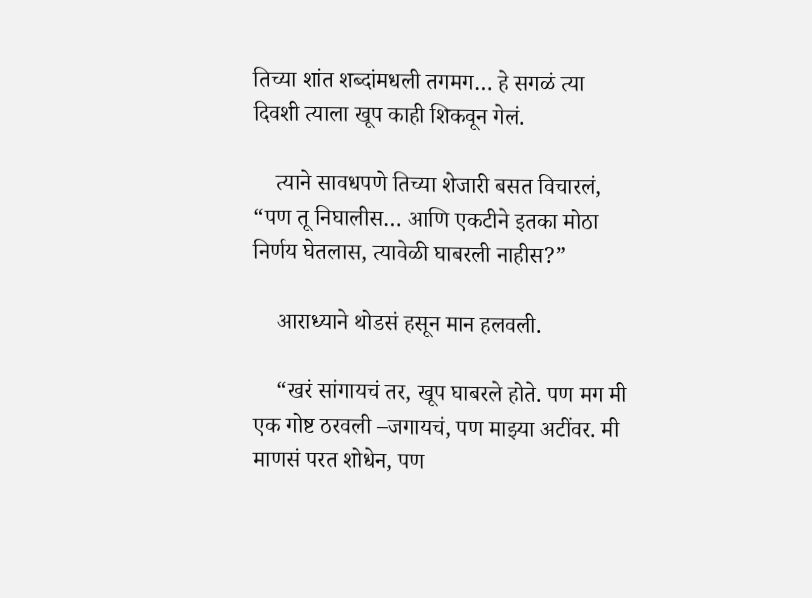तिच्या शांत शब्दांमधली तगमग… हे सगळं त्या दिवशी त्याला खूप काही शिकवून गेलं.

    त्याने सावधपणे तिच्या शेजारी बसत विचारलं, “पण तू निघालीस… आणि एकटीने इतका मोठा निर्णय घेतलास, त्यावेळी घाबरली नाहीस?”

    आराध्याने थोडसं हसून मान हलवली.

    “खरं सांगायचं तर, खूप घाबरले होते. पण मग मी एक गोष्ट ठरवली –जगायचं, पण माझ्या अटींवर. मी माणसं परत शोधेन, पण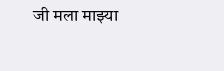जी मला माझ्या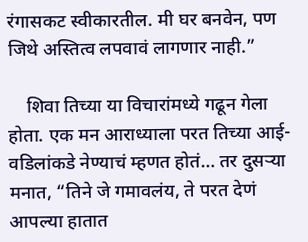रंगासकट स्वीकारतील. मी घर बनवेन, पण जिथे अस्तित्व लपवावं लागणार नाही.”

    शिवा तिच्या या विचारांमध्ये गढून गेला होता. एक मन आराध्याला परत तिच्या आई-वडिलांकडे नेण्याचं म्हणत होतं… तर दुसऱ्या मनात, “तिने जे गमावलंय, ते परत देणं आपल्या हातात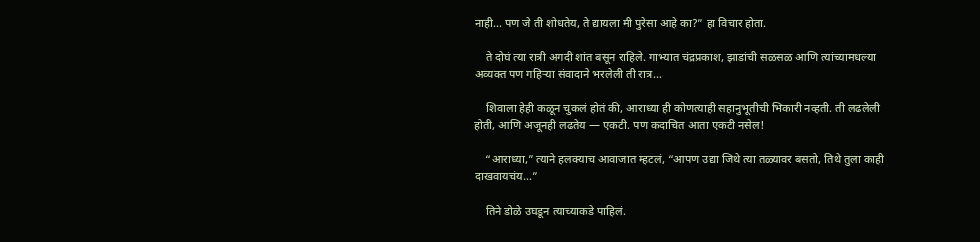नाही… पण जे ती शोधतेय, ते द्यायला मी पुरेसा आहे का?” हा विचार होता.

    ते दोघं त्या रात्री अगदी शांत बसून राहिले. गाभ्यात चंद्रप्रकाश, झाडांची सळसळ आणि त्यांच्यामधल्या अव्यक्त पण गहिऱ्या संवादाने भरलेली ती रात्र…

    शिवाला हेही कळून चुकलं होतं की, आराध्या ही कोणत्याही सहानुभूतीची भिकारी नव्हती. ती लढलेली होती, आणि अजूनही लढतेय — एकटी. पण कदाचित आता एकटी नसेल!

    “आराध्या,” त्याने हलक्याच आवाजात म्हटलं, “आपण उद्या जिथे त्या तळ्यावर बसतो, तिथे तुला काही दाखवायचंय…”

    तिने डोळे उघडून त्याच्याकडे पाहिलं.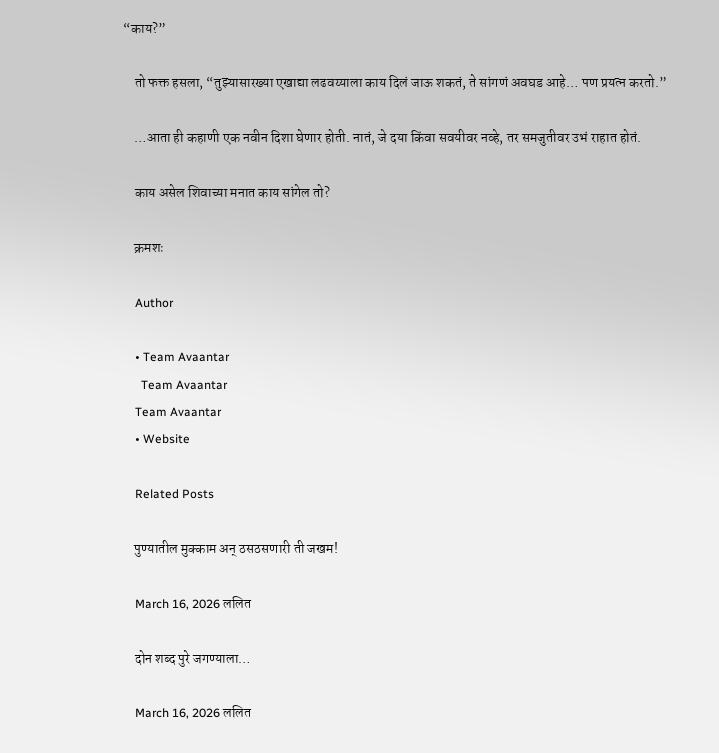“काय?”

    तो फक्त हसला, “तुझ्यासारख्या एखाद्या लढवय्याला काय दिलं जाऊ शकतं, ते सांगणं अवघड आहे… पण प्रयत्न करतो.”

    …आता ही कहाणी एक नवीन दिशा घेणार होती. नातं, जे दया किंवा सवयीवर नव्हे, तर समजुतीवर उभं राहात होतं.

    काय असेल शिवाच्या मनात काय सांगेल तो?

    क्रमशः

    Author

    • Team Avaantar
      Team Avaantar
    Team Avaantar
    • Website

    Related Posts

    पुण्यातील मुक्काम अन् ठसठसणारी ती जखम!

    March 16, 2026 ललित

    दोन शब्द पुरे जगण्याला…

    March 16, 2026 ललित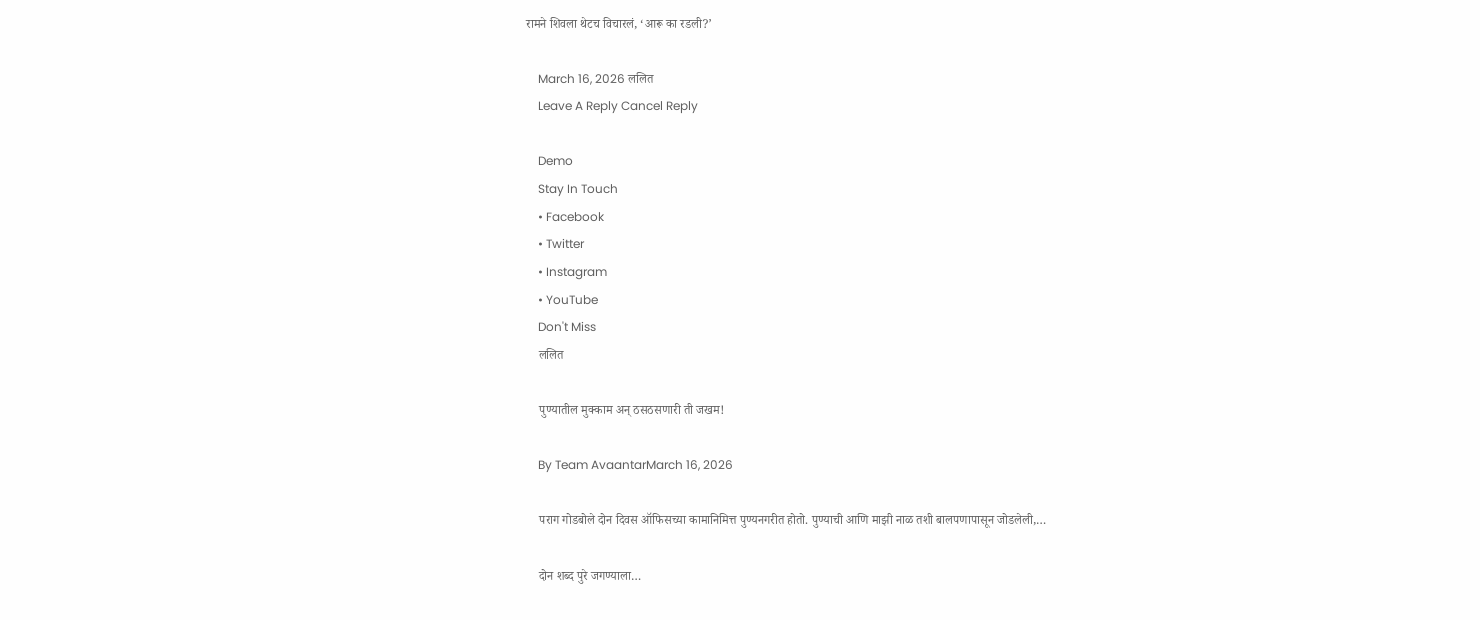रामने शिवला थेटच विचारलं, ‘आरू का रडली?’

    March 16, 2026 ललित
    Leave A Reply Cancel Reply

    Demo
    Stay In Touch
    • Facebook
    • Twitter
    • Instagram
    • YouTube
    Don't Miss
    ललित

    पुण्यातील मुक्काम अन् ठसठसणारी ती जखम!

    By Team AvaantarMarch 16, 2026

    पराग गोडबोले दोन दिवस ऑफिसच्या कामानिमित्त पुण्यनगरीत होतो. पुण्याची आणि माझी नाळ तशी बालपणापासून जोडलेली,…

    दोन शब्द पुरे जगण्याला…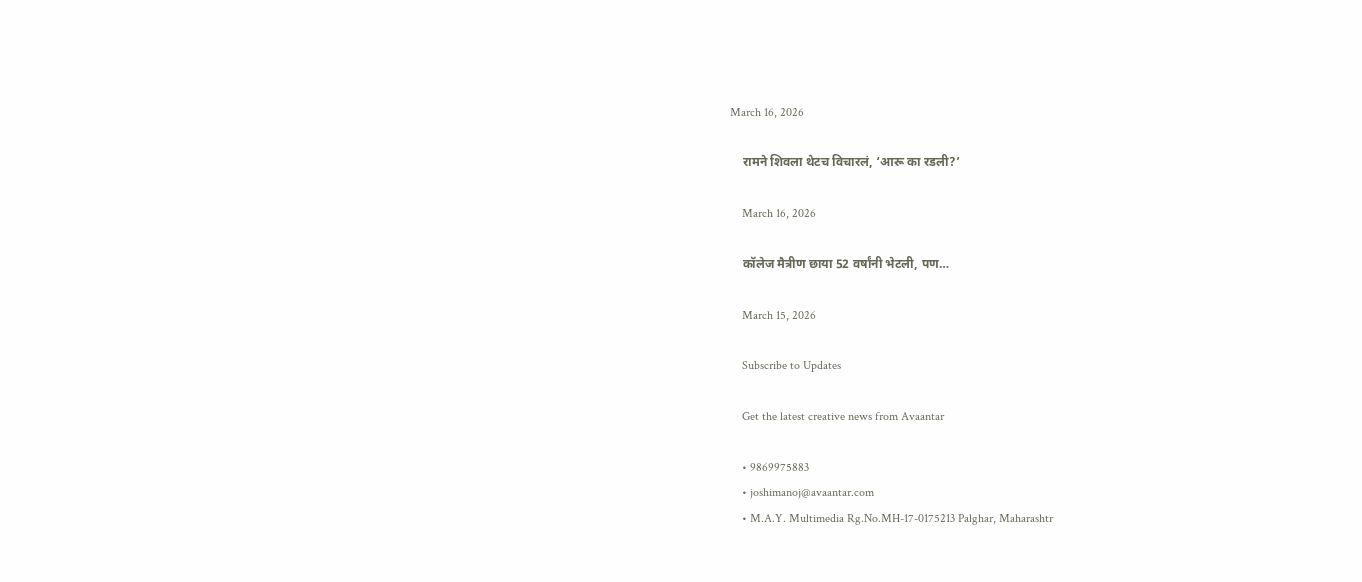March 16, 2026

    रामने शिवला थेटच विचारलं, ‘आरू का रडली?’

    March 16, 2026

    कॉलेज मैत्रीण छाया 52 वर्षांनी भेटली, पण…

    March 15, 2026

    Subscribe to Updates

    Get the latest creative news from Avaantar

    • 9869975883
    • joshimanoj@avaantar.com
    • M.A.Y. Multimedia Rg.No.MH-17-0175213 Palghar, Maharashtr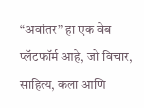“अवांतर” हा एक वेब प्लॅटफॉर्म आहे, जो विचार, साहित्य, कला आणि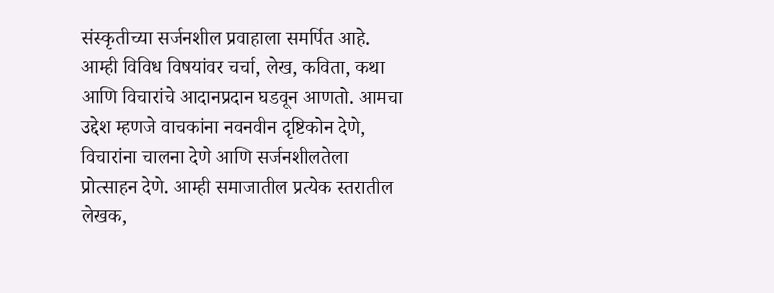संस्कृतीच्या सर्जनशील प्रवाहाला समर्पित आहे. आम्ही विविध विषयांवर चर्चा, लेख, कविता, कथा आणि विचारांचे आदानप्रदान घडवून आणतो. आमचा उद्देश म्हणजे वाचकांना नवनवीन दृष्टिकोन देणे, विचारांना चालना देणे आणि सर्जनशीलतेला प्रोत्साहन देणे. आम्ही समाजातील प्रत्येक स्तरातील लेखक,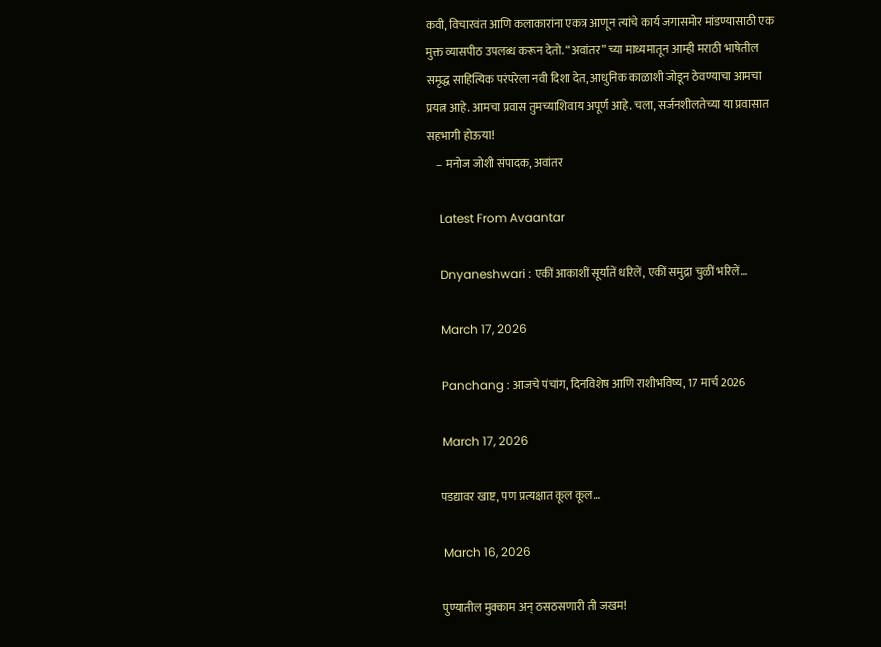कवी, विचारवंत आणि कलाकारांना एकत्र आणून त्यांचे कार्य जगासमोर मांडण्यासाठी एक मुक्त व्यासपीठ उपलब्ध करून देतो. “अवांतर” च्या माध्यमातून आम्ही मराठी भाषेतील समृद्ध साहित्यिक परंपरेला नवी दिशा देत, आधुनिक काळाशी जोडून ठेवण्याचा आमचा प्रयत्न आहे. आमचा प्रवास तुमच्याशिवाय अपूर्ण आहे. चला, सर्जनशीलतेच्या या प्रवासात सहभागी होऊया!
    – मनोज जोशी संपादक, अवांतर

    Latest From Avaantar

    Dnyaneshwari : एकीं आकाशीं सूर्यातें धरिलें, एकीं समुद्रा चुळीं भरिलें…

    March 17, 2026

    Panchang : आजचे पंचांग, दिनविशेष आणि राशीभविष्य, 17 मार्च 2026

    March 17, 2026

    पडद्यावर खाष्ट, पण प्रत्यक्षात कूल कूल…

    March 16, 2026

    पुण्यातील मुक्काम अन् ठसठसणारी ती जखम!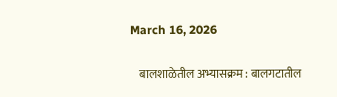March 16, 2026

    बालशाळेतील अभ्यासक्रम : बालगटातील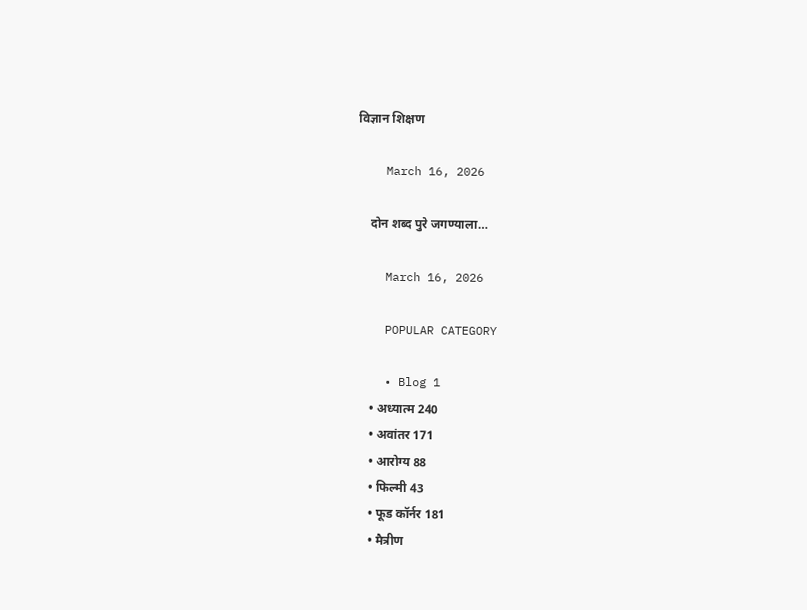विज्ञान शिक्षण

    March 16, 2026

    दोन शब्द पुरे जगण्याला…

    March 16, 2026

    POPULAR CATEGORY

    • Blog 1
    • अध्यात्म 240
    • अवांतर 171
    • आरोग्य 88
    • फिल्मी 43
    • फूड कॉर्नर 181
    • मैत्रीण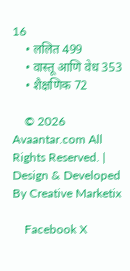16
    • ललित 499
    • वास्तू आणि वेध 353
    • शैक्षणिक 72

    © 2026 Avaantar.com All Rights Reserved. | Design & Developed By Creative Marketix

    Facebook X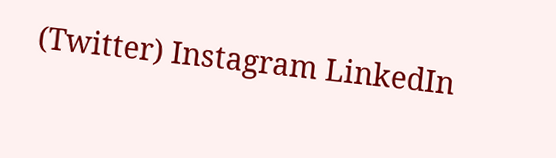(Twitter) Instagram LinkedIn